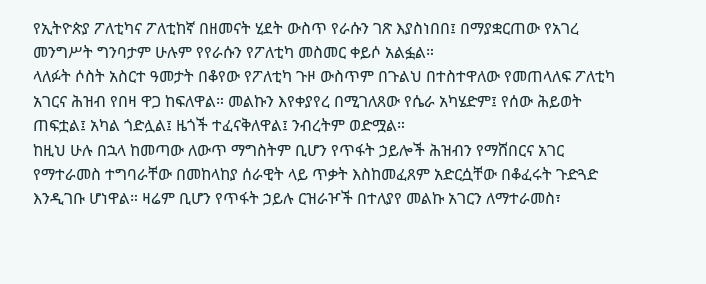የኢትዮጵያ ፖለቲካና ፖለቲከኛ በዘመናት ሂደት ውስጥ የራሱን ገጽ እያስነበበ፤ በማያቋርጠው የአገረ መንግሥት ግንባታም ሁሉም የየራሱን የፖለቲካ መስመር ቀይሶ አልፏል።
ላለፉት ሶስት አስርተ ዓመታት በቆየው የፖለቲካ ጉዞ ውስጥም በጉልህ በተስተዋለው የመጠላለፍ ፖለቲካ አገርና ሕዝብ የበዛ ዋጋ ከፍለዋል። መልኩን እየቀያየረ በሚገለጸው የሴራ አካሄድም፤ የሰው ሕይወት ጠፍቷል፤ አካል ጎድሏል፤ ዜጎች ተፈናቅለዋል፤ ንብረትም ወድሟል።
ከዚህ ሁሉ በኋላ ከመጣው ለውጥ ማግስትም ቢሆን የጥፋት ኃይሎች ሕዝብን የማሸበርና አገር የማተራመስ ተግባራቸው በመከላከያ ሰራዊት ላይ ጥቃት እስከመፈጸም አድርሷቸው በቆፈሩት ጉድጓድ እንዲገቡ ሆነዋል። ዛሬም ቢሆን የጥፋት ኃይሉ ርዝራዦች በተለያየ መልኩ አገርን ለማተራመስ፣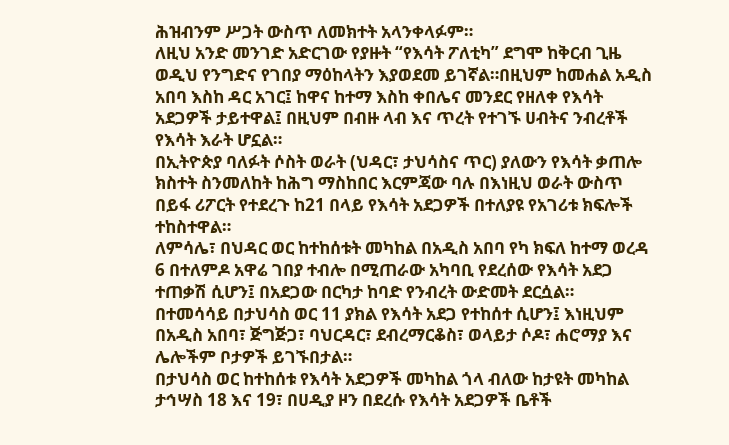ሕዝብንም ሥጋት ውስጥ ለመክተት አላንቀላፉም።
ለዚህ አንድ መንገድ አድርገው የያዙት “የእሳት ፖለቲካ” ደግሞ ከቅርብ ጊዜ ወዲህ የንግድና የገበያ ማዕከላትን እያወደመ ይገኛል።በዚህም ከመሐል አዲስ አበባ እስከ ዳር አገር፤ ከዋና ከተማ እስከ ቀበሌና መንደር የዘለቀ የእሳት አደጋዎች ታይተዋል፤ በዚህም በብዙ ላብ እና ጥረት የተገኙ ሀብትና ንብረቶች የእሳት እራት ሆኗል።
በኢትዮጵያ ባለፉት ሶስት ወራት (ህዳር፣ ታህሳስና ጥር) ያለውን የእሳት ቃጠሎ ክስተት ስንመለከት ከሕግ ማስከበር እርምጃው ባሉ በእነዚህ ወራት ውስጥ በይፋ ሪፖርት የተደረጉ ከ21 በላይ የእሳት አደጋዎች በተለያዩ የአገሪቱ ክፍሎች ተከስተዋል።
ለምሳሌ፣ በህዳር ወር ከተከሰቱት መካከል በአዲስ አበባ የካ ክፍለ ከተማ ወረዳ 6 በተለምዶ አዋሬ ገበያ ተብሎ በሚጠራው አካባቢ የደረሰው የእሳት አደጋ ተጠቃሽ ሲሆን፤ በአደጋው በርካታ ከባድ የንብረት ውድመት ደርሷል።
በተመሳሳይ በታህሳስ ወር 11 ያክል የእሳት አደጋ የተከሰተ ሲሆን፤ እነዚህም በአዲስ አበባ፣ ጅግጅጋ፣ ባህርዳር፣ ደብረማርቆስ፣ ወላይታ ሶዶ፣ ሐሮማያ እና ሌሎችም ቦታዎች ይገኙበታል።
በታህሳስ ወር ከተከሰቱ የእሳት አደጋዎች መካከል ጎላ ብለው ከታዩት መካከል ታኅሣስ 18 እና 19፣ በሀዲያ ዞን በደረሱ የእሳት አደጋዎች ቤቶች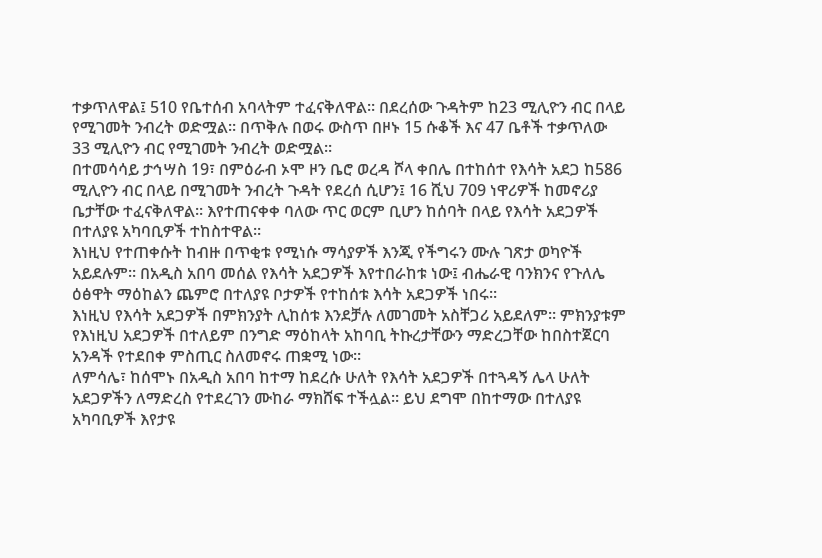ተቃጥለዋል፤ 510 የቤተሰብ አባላትም ተፈናቅለዋል። በደረሰው ጉዳትም ከ23 ሚሊዮን ብር በላይ የሚገመት ንብረት ወድሟል። በጥቅሉ በወሩ ውስጥ በዞኑ 15 ሱቆች እና 47 ቤቶች ተቃጥለው 33 ሚሊዮን ብር የሚገመት ንብረት ወድሟል።
በተመሳሳይ ታኅሣስ 19፣ በምዕራብ ኦሞ ዞን ቤሮ ወረዳ ሾላ ቀበሌ በተከሰተ የእሳት አደጋ ከ586 ሚሊዮን ብር በላይ በሚገመት ንብረት ጉዳት የደረሰ ሲሆን፤ 16 ሺህ 709 ነዋሪዎች ከመኖሪያ ቤታቸው ተፈናቅለዋል። እየተጠናቀቀ ባለው ጥር ወርም ቢሆን ከሰባት በላይ የእሳት አደጋዎች በተለያዩ አካባቢዎች ተከስተዋል።
እነዚህ የተጠቀሱት ከብዙ በጥቂቱ የሚነሱ ማሳያዎች እንጂ የችግሩን ሙሉ ገጽታ ወካዮች አይደሉም። በአዲስ አበባ መሰል የእሳት አደጋዎች እየተበራከቱ ነው፤ ብሔራዊ ባንክንና የጉለሌ ዕፅዋት ማዕከልን ጨምሮ በተለያዩ ቦታዎች የተከሰቱ እሳት አደጋዎች ነበሩ።
እነዚህ የእሳት አደጋዎች በምክንያት ሊከሰቱ እንደቻሉ ለመገመት አስቸጋሪ አይደለም። ምክንያቱም የእነዚህ አደጋዎች በተለይም በንግድ ማዕከላት አከባቢ ትኩረታቸውን ማድረጋቸው ከበስተጀርባ አንዳች የተደበቀ ምስጢር ስለመኖሩ ጠቋሚ ነው።
ለምሳሌ፣ ከሰሞኑ በአዲስ አበባ ከተማ ከደረሱ ሁለት የእሳት አደጋዎች በተጓዳኝ ሌላ ሁለት አደጋዎችን ለማድረስ የተደረገን ሙከራ ማክሸፍ ተችሏል። ይህ ደግሞ በከተማው በተለያዩ አካባቢዎች እየታዩ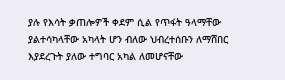ያሉ የእሳት ቃጠሎዎች ቀደም ሲል የጥፋት ዓላማቸው ያልተሳካላቸው አካላት ሆን ብለው ህብረተሰቡን ለማሸበር እያደረጉት ያለው ተግባር አካል ለመሆናቸው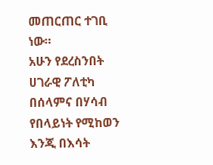መጠርጠር ተገቢ ነው።
አሁን የደረስንበት ሀገራዊ ፖለቲካ በሰላምና በሃሳብ የበላይነት የሚከወን እንጂ በእሳት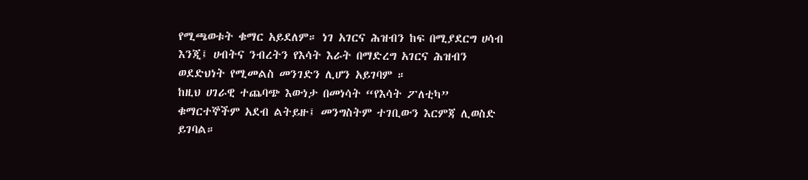የሚጫወቱት ቁማር አይደለም። ነገ አገርና ሕዝብን ከፍ በሚያደርግ ሀሳብ እንጂ፤ ሀብትና ንብረትን የእሳት እራት በማድረግ አገርና ሕዝብን ወደድህነት የሚመልስ መንገድን ሊሆን አይገባም ።
ከዚህ ሀገራዊ ተጨባጭ እውነታ በመነሳት “የእሳት ፖለቲካ” ቁማርተኞችም አደብ ልትይዙ፤ መንግስትም ተገቢውን እርምጃ ሊወስድ ይገባል።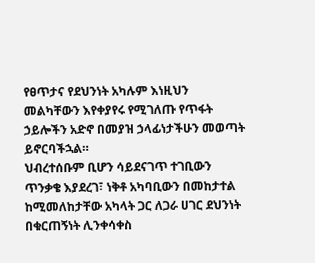የፀጥታና የደህንነት አካሉም እነዚህን መልካቸውን እየቀያየሩ የሚገለጡ የጥፋት ኃይሎችን አድኖ በመያዝ ኃላፊነታችሁን መወጣት ይኖርባችኋል።
ህብረተሰቡም ቢሆን ሳይደናገጥ ተገቢውን ጥንቃቄ እያደረገ፣ ነቅቶ አካባቢውን በመከታተል ከሚመለከታቸው አካላት ጋር ለጋራ ሀገር ደህንነት በቁርጠኝነት ሊንቀሳቀስ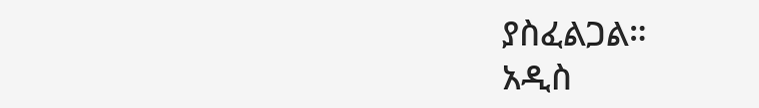ያስፈልጋል።
አዲስ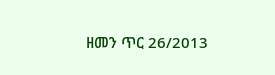ዘመን ጥር 26/2013